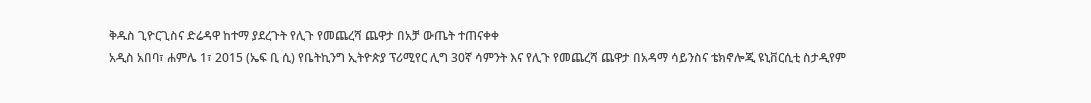ቅዱስ ጊዮርጊስና ድሬዳዋ ከተማ ያደረጉት የሊጉ የመጨረሻ ጨዋታ በአቻ ውጤት ተጠናቀቀ
አዲስ አበባ፣ ሐምሌ 1፣ 2015 (ኤፍ ቢ ሲ) የቤትኪንግ ኢትዮጵያ ፕሪሚየር ሊግ 30ኛ ሳምንት እና የሊጉ የመጨረሻ ጨዋታ በአዳማ ሳይንስና ቴክኖሎጂ ዩኒቨርሲቲ ስታዲየም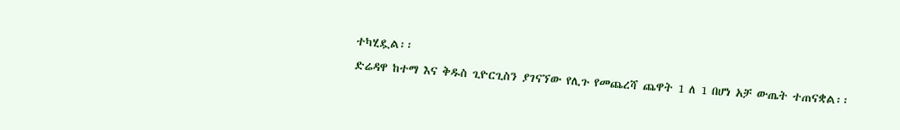ተካሂዷል፡፡
ድሬዳዋ ከተማ እና ቅዱስ ጊዮርጊስን ያገናኘው የሊጉ የመጨረሻ ጨዋት 1 ለ 1 በሆነ አቻ ውጤት ተጠናቋል፡፡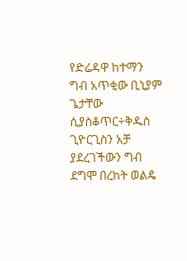የድሬዳዋ ከተማን ግብ አጥቂው ቢኒያም ጌታቸው ሲያስቆጥር÷ቅዱስ ጊዮርጊስን አቻ ያደረገችውን ግብ ደግሞ በረከት ወልዴ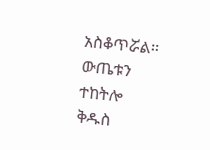አስቆጥሯል፡፡
ውጤቱን ተከትሎ ቅዱስ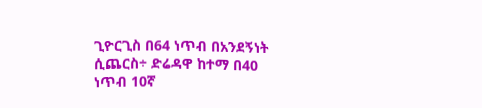ጊዮርጊስ በ64 ነጥብ በአንደኝነት ሲጨርስ÷ ድሬዳዋ ከተማ በ40 ነጥብ 10ኛ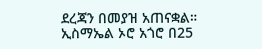ደረጃን በመያዝ አጠናቋል።
ኢስማኤል ኦሮ አጎሮ በ25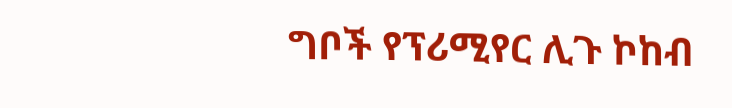ግቦች የፕሪሚየር ሊጉ ኮከብ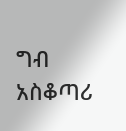ግብ አስቆጣሪ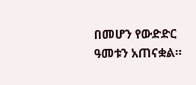በመሆን የውድድር ዓመቱን አጠናቋል።